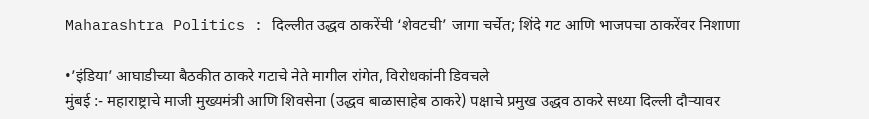Maharashtra Politics : दिल्लीत उद्धव ठाकरेंची ‘शेवटची’ जागा चर्चेत; शिंदे गट आणि भाजपचा ठाकरेंवर निशाणा

•’इंडिया’ आघाडीच्या बैठकीत ठाकरे गटाचे नेते मागील रांगेत, विरोधकांनी डिवचले
मुंबई :- महाराष्ट्राचे माजी मुख्यमंत्री आणि शिवसेना (उद्धव बाळासाहेब ठाकरे) पक्षाचे प्रमुख उद्धव ठाकरे सध्या दिल्ली दौऱ्यावर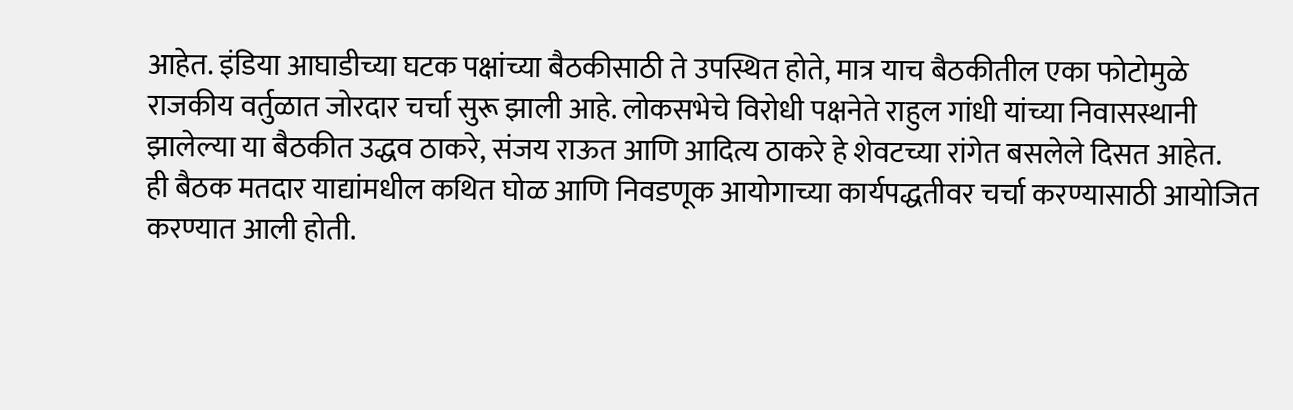आहेत. इंडिया आघाडीच्या घटक पक्षांच्या बैठकीसाठी ते उपस्थित होते, मात्र याच बैठकीतील एका फोटोमुळे राजकीय वर्तुळात जोरदार चर्चा सुरू झाली आहे. लोकसभेचे विरोधी पक्षनेते राहुल गांधी यांच्या निवासस्थानी झालेल्या या बैठकीत उद्धव ठाकरे, संजय राऊत आणि आदित्य ठाकरे हे शेवटच्या रांगेत बसलेले दिसत आहेत.
ही बैठक मतदार याद्यांमधील कथित घोळ आणि निवडणूक आयोगाच्या कार्यपद्धतीवर चर्चा करण्यासाठी आयोजित करण्यात आली होती.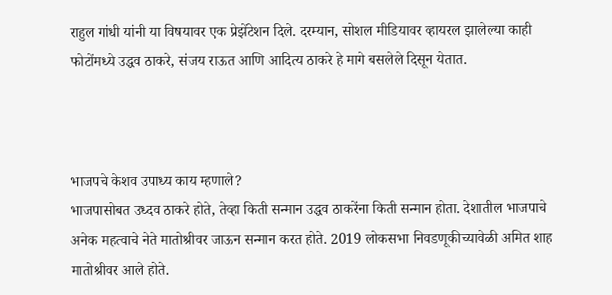राहुल गांधी यांनी या विषयावर एक प्रेझेंटेशन दिले. दरम्यान, सोशल मीडियावर व्हायरल झालेल्या काही फोटोंमध्ये उद्धव ठाकरे, संजय राऊत आणि आदित्य ठाकरे हे मागे बसलेले दिसून येतात.



भाजपचे केशव उपाध्य काय म्हणाले?
भाजपासोबत उध्दव ठाकरे होते, तेव्हा किती सन्मान उद्धव ठाकरेंना किती सन्मान होता. देशातील भाजपाचे अनेक महत्वाचे नेते मातोश्रीवर जाऊन सन्मान करत होते. 2019 लोकसभा निवडणूकीच्यावेळी अमित शाह मातोश्रीवर आले होते.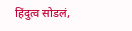हिंदुत्व सोडलं,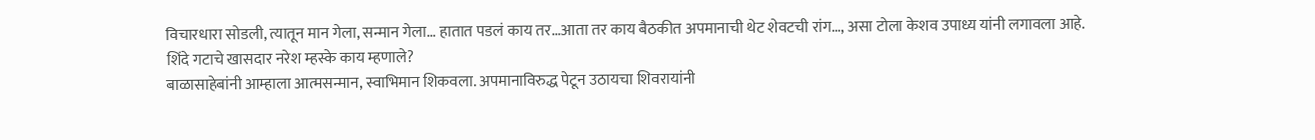विचारधारा सोडली, त्यातून मान गेला, सन्मान गेला… हातात पडलं काय तर…आता तर काय बैठकीत अपमानाची थेट शेवटची रांग…, असा टोला केशव उपाध्य यांनी लगावला आहे.
शिंदे गटाचे खासदार नरेश म्हस्के काय म्हणाले?
बाळासाहेबांनी आम्हाला आत्मसन्मान, स्वाभिमान शिकवला. अपमानाविरुद्ध पेटून उठायचा शिवरायांनी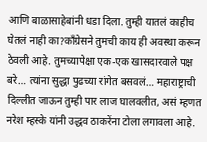आणि बाळासाहेबांनी धडा दिला. तुम्ही यातलं काहीच घेतलं नाही का?काँग्रेसने तुमची काय ही अवस्था करून ठेवली आहे. तुमच्यापेक्षा एक-एक खासदारवाले पक्ष बरे… त्यांना सुद्धा पुढच्या रांगेत बसवलं… महाराष्ट्राची दिल्लीत जाऊन तुम्ही पार लाज घालवलीत, असं म्हणत नरेश म्हस्के यांनी उद्धव ठाकरेंना टोला लगावला आहे.